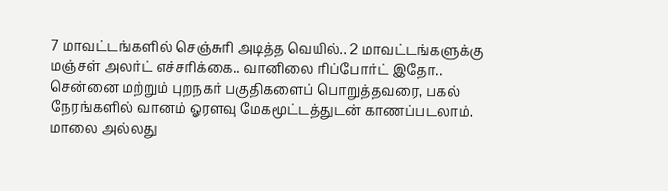7 மாவட்டங்களில் செஞ்சுரி அடித்த வெயில்.. 2 மாவட்டங்களுக்கு மஞ்சள் அலர்ட் எச்சரிக்கை.. வானிலை ரிப்போர்ட் இதோ..
சென்னை மற்றும் புறநகர் பகுதிகளைப் பொறுத்தவரை, பகல் நேரங்களில் வானம் ஓரளவு மேகமூட்டத்துடன் காணப்படலாம். மாலை அல்லது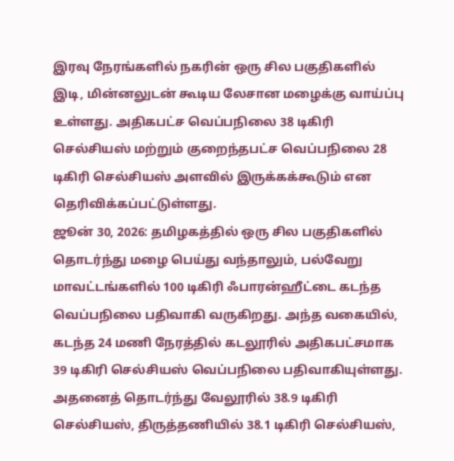இரவு நேரங்களில் நகரின் ஒரு சில பகுதிகளில் இடி, மின்னலுடன் கூடிய லேசான மழைக்கு வாய்ப்பு உள்ளது. அதிகபட்ச வெப்பநிலை 38 டிகிரி செல்சியஸ் மற்றும் குறைந்தபட்ச வெப்பநிலை 28 டிகிரி செல்சியஸ் அளவில் இருக்கக்கூடும் என தெரிவிக்கப்பட்டுள்ளது.
ஜூன் 30, 2026: தமிழகத்தில் ஒரு சில பகுதிகளில் தொடர்ந்து மழை பெய்து வந்தாலும், பல்வேறு மாவட்டங்களில் 100 டிகிரி ஃபாரன்ஹீட்டை கடந்த வெப்பநிலை பதிவாகி வருகிறது. அந்த வகையில், கடந்த 24 மணி நேரத்தில் கடலூரில் அதிகபட்சமாக 39 டிகிரி செல்சியஸ் வெப்பநிலை பதிவாகியுள்ளது. அதனைத் தொடர்ந்து வேலூரில் 38.9 டிகிரி செல்சியஸ், திருத்தணியில் 38.1 டிகிரி செல்சியஸ்,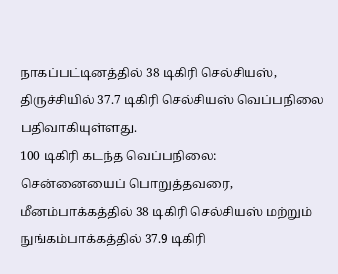நாகப்பட்டினத்தில் 38 டிகிரி செல்சியஸ், திருச்சியில் 37.7 டிகிரி செல்சியஸ் வெப்பநிலை பதிவாகியுள்ளது.
100 டிகிரி கடந்த வெப்பநிலை:
சென்னையைப் பொறுத்தவரை, மீனம்பாக்கத்தில் 38 டிகிரி செல்சியஸ் மற்றும் நுங்கம்பாக்கத்தில் 37.9 டிகிரி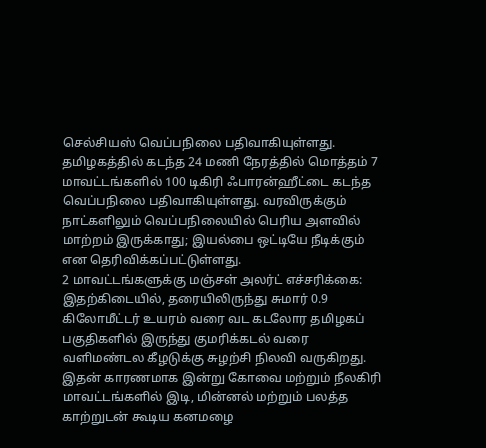செல்சியஸ் வெப்பநிலை பதிவாகியுள்ளது. தமிழகத்தில் கடந்த 24 மணி நேரத்தில் மொத்தம் 7 மாவட்டங்களில் 100 டிகிரி ஃபாரன்ஹீட்டை கடந்த வெப்பநிலை பதிவாகியுள்ளது. வரவிருக்கும் நாட்களிலும் வெப்பநிலையில் பெரிய அளவில் மாற்றம் இருக்காது; இயல்பை ஒட்டியே நீடிக்கும் என தெரிவிக்கப்பட்டுள்ளது.
2 மாவட்டங்களுக்கு மஞ்சள் அலர்ட் எச்சரிக்கை:
இதற்கிடையில், தரையிலிருந்து சுமார் 0.9 கிலோமீட்டர் உயரம் வரை வட கடலோர தமிழகப் பகுதிகளில் இருந்து குமரிக்கடல் வரை வளிமண்டல கீழடுக்கு சுழற்சி நிலவி வருகிறது. இதன் காரணமாக இன்று கோவை மற்றும் நீலகிரி மாவட்டங்களில் இடி, மின்னல் மற்றும் பலத்த காற்றுடன் கூடிய கனமழை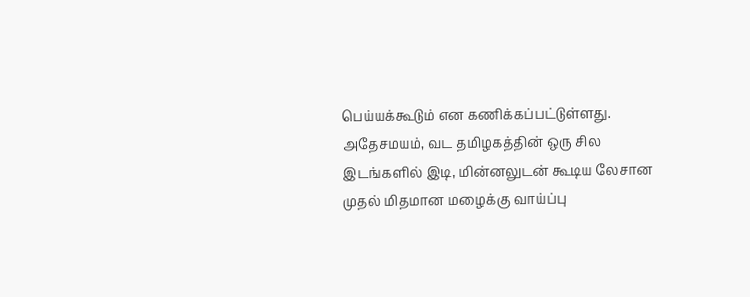பெய்யக்கூடும் என கணிக்கப்பட்டுள்ளது. அதேசமயம், வட தமிழகத்தின் ஒரு சில இடங்களில் இடி, மின்னலுடன் கூடிய லேசான முதல் மிதமான மழைக்கு வாய்ப்பு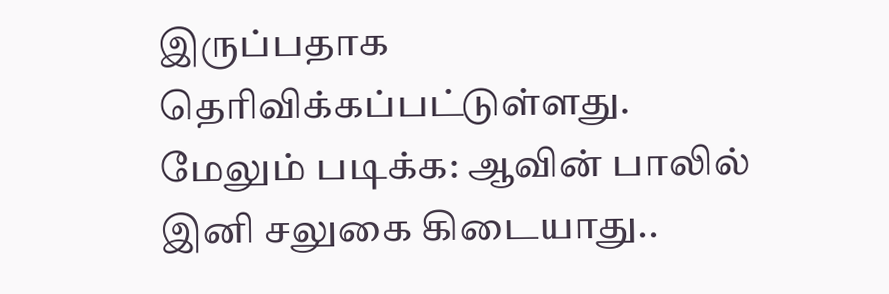இருப்பதாக தெரிவிக்கப்பட்டுள்ளது.
மேலும் படிக்க: ஆவின் பாலில் இனி சலுகை கிடையாது..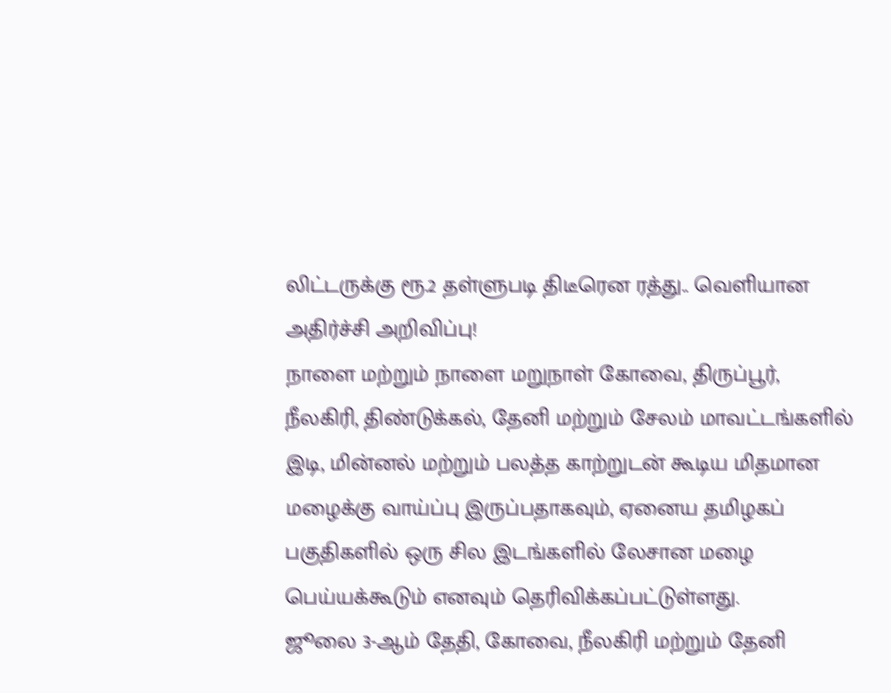லிட்டருக்கு ரூ.2 தள்ளுபடி திடீரென ரத்து.. வெளியான அதிர்ச்சி அறிவிப்பு!
நாளை மற்றும் நாளை மறுநாள் கோவை, திருப்பூர், நீலகிரி, திண்டுக்கல், தேனி மற்றும் சேலம் மாவட்டங்களில் இடி, மின்னல் மற்றும் பலத்த காற்றுடன் கூடிய மிதமான மழைக்கு வாய்ப்பு இருப்பதாகவும், ஏனைய தமிழகப் பகுதிகளில் ஒரு சில இடங்களில் லேசான மழை பெய்யக்கூடும் எனவும் தெரிவிக்கப்பட்டுள்ளது.
ஜூலை 3-ஆம் தேதி, கோவை, நீலகிரி மற்றும் தேனி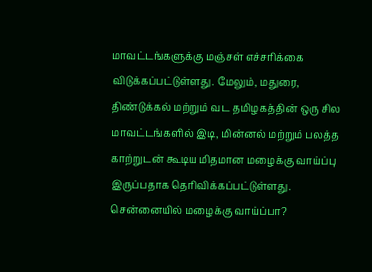மாவட்டங்களுக்கு மஞ்சள் எச்சரிக்கை விடுக்கப்பட்டுள்ளது. மேலும், மதுரை, திண்டுக்கல் மற்றும் வட தமிழகத்தின் ஒரு சில மாவட்டங்களில் இடி, மின்னல் மற்றும் பலத்த காற்றுடன் கூடிய மிதமான மழைக்கு வாய்ப்பு இருப்பதாக தெரிவிக்கப்பட்டுள்ளது.
சென்னையில் மழைக்கு வாய்ப்பா?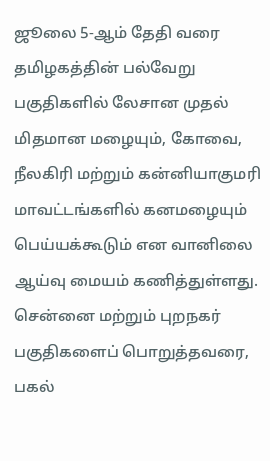ஜூலை 5-ஆம் தேதி வரை தமிழகத்தின் பல்வேறு பகுதிகளில் லேசான முதல் மிதமான மழையும், கோவை, நீலகிரி மற்றும் கன்னியாகுமரி மாவட்டங்களில் கனமழையும் பெய்யக்கூடும் என வானிலை ஆய்வு மையம் கணித்துள்ளது.
சென்னை மற்றும் புறநகர் பகுதிகளைப் பொறுத்தவரை, பகல்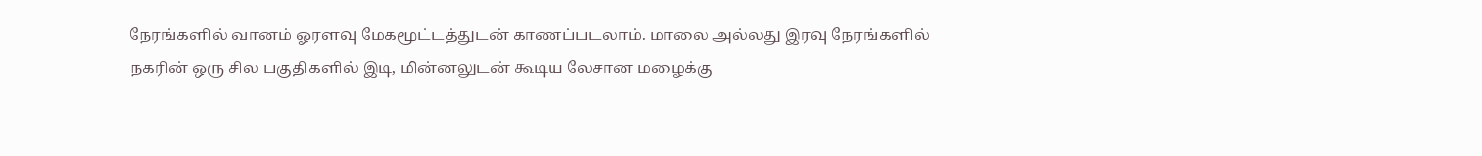நேரங்களில் வானம் ஓரளவு மேகமூட்டத்துடன் காணப்படலாம். மாலை அல்லது இரவு நேரங்களில் நகரின் ஒரு சில பகுதிகளில் இடி, மின்னலுடன் கூடிய லேசான மழைக்கு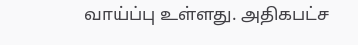வாய்ப்பு உள்ளது. அதிகபட்ச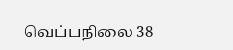வெப்பநிலை 38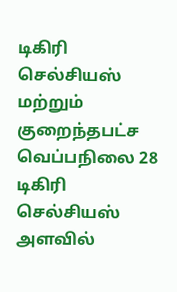டிகிரி செல்சியஸ் மற்றும் குறைந்தபட்ச வெப்பநிலை 28 டிகிரி செல்சியஸ் அளவில்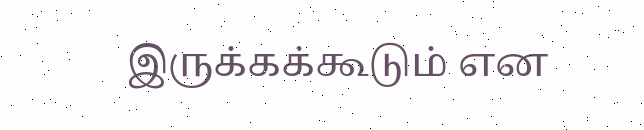இருக்கக்கூடும் என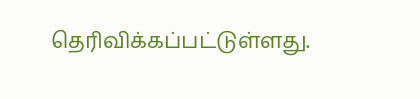தெரிவிக்கப்பட்டுள்ளது.